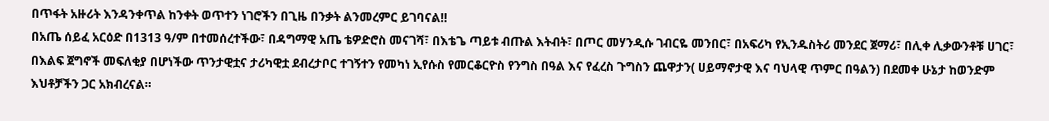በጥፋት አዙሪት እንዳንቀጥል ከንቀት ወጥተን ነገሮችን በጊዜ በንቃት ልንመረምር ይገባናል‼
በአጤ ሰይፈ አርዕድ በ1313 ዓ/ም በተመሰረተችው፣ በዳግማዊ አጤ ቴዎድሮስ መናገሻ፣ በእቴጌ ጣይቱ ብጡል እትብት፣ በጦር መሃንዲሱ ገብርዬ መንበር፣ በአፍሪካ የኢንዱስትሪ መንደር ጀማሪ፣ በሊቀ ሊቃውንቶቹ ሀገር፣ በእልፍ ጀግኖች መፍለቂያ በሆነችው ጥንታዊቷና ታሪካዊቷ ደብረታቦር ተገኝተን የመካነ ኢየሱስ የመርቆርዮስ የንግስ በዓል እና የፈረስ ጉግስን ጨዋታን( ሀይማኖታዊ እና ባህላዊ ጥምር በዓልን) በደመቀ ሁኔታ ከወንድም እህቶቻችን ጋር አክብረናል።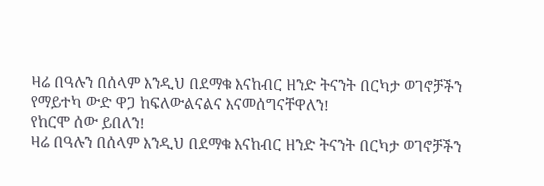ዛሬ በዓሉን በሰላም እንዲህ በደማቁ እናከብር ዘንድ ትናንት በርካታ ወገኖቻችን የማይተካ ውድ ዋጋ ከፍለውልናልና እናመሰግናቸዋለን!
የከርሞ ሰው ይበለን!
ዛሬ በዓሉን በሰላም እንዲህ በደማቁ እናከብር ዘንድ ትናንት በርካታ ወገኖቻችን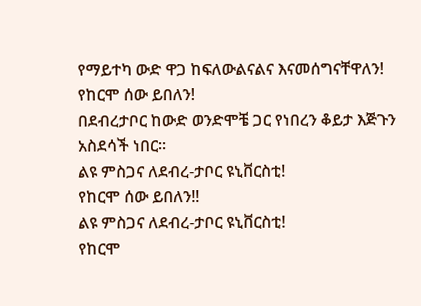የማይተካ ውድ ዋጋ ከፍለውልናልና እናመሰግናቸዋለን!
የከርሞ ሰው ይበለን!
በደብረታቦር ከውድ ወንድሞቼ ጋር የነበረን ቆይታ እጅጉን አስደሳች ነበር።
ልዩ ምስጋና ለደብረ-ታቦር ዩኒቨርስቲ!
የከርሞ ሰው ይበለን‼
ልዩ ምስጋና ለደብረ-ታቦር ዩኒቨርስቲ!
የከርሞ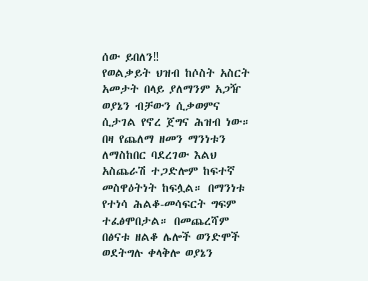ሰው ይበለን‼
የወልቃይት ህዝብ ከሶስት አስርት አመታት በላይ ያለማንም አጋዥ ወያኔን ብቻውን ሲቃወምና ሲታገል የኖረ ጀግና ሕዝብ ነው። በዛ የጨለማ ዘመን ማንነቱን ለማስከበር ባደረገው እልህ አስጨራሽ ተጋድሎም ከፍተኛ መስዋዕትነት ከፍሏል። በማንነቱ የተነሳ ሕልቆ-መሳፍርት ግፍም ተፈፅሞበታል። በመጨረሻም በፅናቱ ዘልቆ ሌሎች ወንድሞች ወደትግሉ ቀላቅሎ ወያኔን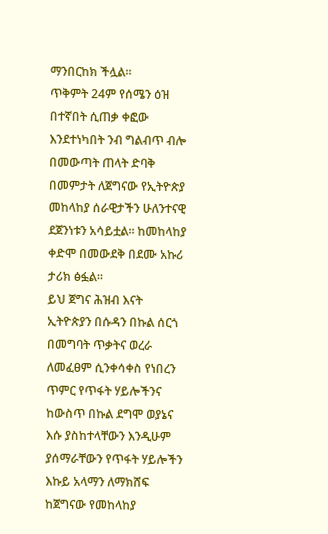ማንበርከክ ችሏል።
ጥቅምት 24ም የሰሜን ዕዝ በተኛበት ሲጠቃ ቀፎው እንደተነካበት ንብ ግልብጥ ብሎ በመውጣት ጠላት ድባቅ በመምታት ለጀግናው የኢትዮጵያ መከላከያ ሰራዊታችን ሁለንተናዊ ደጀንነቱን አሳይቷል። ከመከላከያ ቀድሞ በመውደቅ በደሙ አኩሪ ታሪክ ፅፏል።
ይህ ጀግና ሕዝብ እናት ኢትዮጵያን በሱዳን በኩል ሰርጎ በመግባት ጥቃትና ወረራ ለመፈፀም ሲንቀሳቀስ የነበረን ጥምር የጥፋት ሃይሎችንና ከውስጥ በኩል ደግሞ ወያኔና እሱ ያስከተላቸውን እንዲሁም ያሰማራቸውን የጥፋት ሃይሎችን እኩይ አላማን ለማክሸፍ ከጀግናው የመከላከያ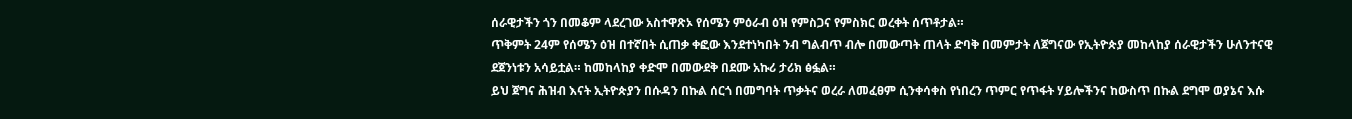ሰራዊታችን ጎን በመቆም ላደረገው አስተዋጽኦ የሰሜን ምዕራብ ዕዝ የምስጋና የምስክር ወረቀት ሰጥቶታል።
ጥቅምት 24ም የሰሜን ዕዝ በተኛበት ሲጠቃ ቀፎው እንደተነካበት ንብ ግልብጥ ብሎ በመውጣት ጠላት ድባቅ በመምታት ለጀግናው የኢትዮጵያ መከላከያ ሰራዊታችን ሁለንተናዊ ደጀንነቱን አሳይቷል። ከመከላከያ ቀድሞ በመውደቅ በደሙ አኩሪ ታሪክ ፅፏል።
ይህ ጀግና ሕዝብ እናት ኢትዮጵያን በሱዳን በኩል ሰርጎ በመግባት ጥቃትና ወረራ ለመፈፀም ሲንቀሳቀስ የነበረን ጥምር የጥፋት ሃይሎችንና ከውስጥ በኩል ደግሞ ወያኔና እሱ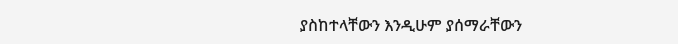ያስከተላቸውን እንዲሁም ያሰማራቸውን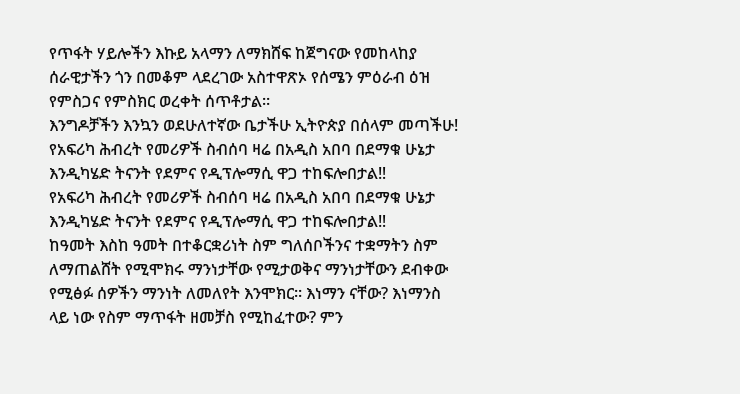የጥፋት ሃይሎችን እኩይ አላማን ለማክሸፍ ከጀግናው የመከላከያ ሰራዊታችን ጎን በመቆም ላደረገው አስተዋጽኦ የሰሜን ምዕራብ ዕዝ የምስጋና የምስክር ወረቀት ሰጥቶታል።
እንግዶቻችን እንኳን ወደሁለተኛው ቤታችሁ ኢትዮጵያ በሰላም መጣችሁ!
የአፍሪካ ሕብረት የመሪዎች ስብሰባ ዛሬ በአዲስ አበባ በደማቁ ሁኔታ እንዲካሄድ ትናንት የደምና የዲፕሎማሲ ዋጋ ተከፍሎበታል‼
የአፍሪካ ሕብረት የመሪዎች ስብሰባ ዛሬ በአዲስ አበባ በደማቁ ሁኔታ እንዲካሄድ ትናንት የደምና የዲፕሎማሲ ዋጋ ተከፍሎበታል‼
ከዓመት እስከ ዓመት በተቆርቋሪነት ስም ግለሰቦችንና ተቋማትን ስም ለማጠልሸት የሚሞክሩ ማንነታቸው የሚታወቅና ማንነታቸውን ደብቀው የሚፅፉ ሰዎችን ማንነት ለመለየት እንሞክር። እነማን ናቸው? እነማንስ ላይ ነው የስም ማጥፋት ዘመቻስ የሚከፈተው? ምን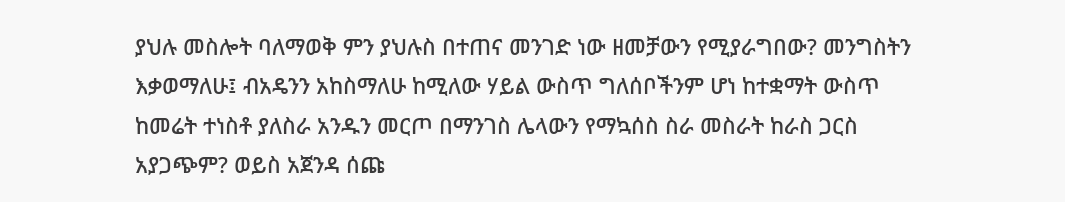ያህሉ መስሎት ባለማወቅ ምን ያህሉስ በተጠና መንገድ ነው ዘመቻውን የሚያራግበው? መንግስትን እቃወማለሁ፤ ብአዴንን አከስማለሁ ከሚለው ሃይል ውስጥ ግለሰቦችንም ሆነ ከተቋማት ውስጥ ከመሬት ተነስቶ ያለስራ አንዱን መርጦ በማንገስ ሌላውን የማኳሰስ ስራ መስራት ከራስ ጋርስ አያጋጭም? ወይስ አጀንዳ ሰጩ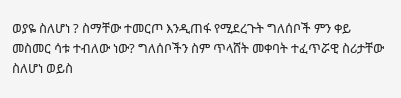ወያዬ ስለሆነ ? ስማቸው ተመርጦ እንዲጠፋ የሚደረጉት ግለሰቦች ምን ቀይ መስመር ሳቱ ተብለው ነው? ግለሰቦችን ስም ጥላሸት መቀባት ተፈጥሯዊ ስሪታቸው ስለሆነ ወይስ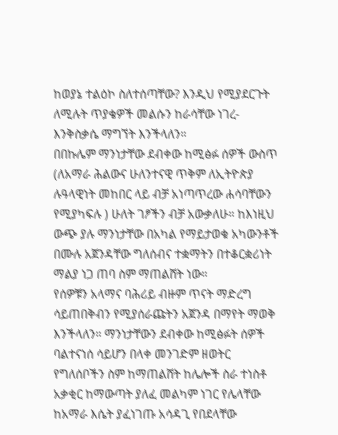ከወያኔ ተልዕኮ ስለተሰጣቸው? እንዲህ የሚያደርጉት ለሚሉት ጥያቄዎች መልሱን ከራሳቸው ነገረ-እንቅስቃሴ ማግኘት እንችላለን።
በበኩሌም ማንነታቸው ደብቀው ከሚፅፉ ሰዎች ውስጥ (ለአማራ ሕልውና ሁለንተናዊ ጥቅም ለኢትዮጵያ ሉዓላዊነት መከበር ላይ ብቻ አነጣጥረው ሐሳባቸውን የሚያካፍሉ ) ሁለት ገፆችን ብቻ አውቃለሁ። ከእነዚህ ውጭ ያሉ ማንነታቸው በአካል የማይታወቁ አካውንቶች በሙሉ አጀንዳቸው ግለሰብና ተቋማትን በተቆርቋሪነት ማልያ ነጋ ጠባ ስም ማጠልሸት ነው።
የሰዎቹን አላማና ባሕሪይ ብዙም ጥናት ማድረግ ሳይጠበቅብን የሚያሰራጩትን አጀንዳ በማየት ማወቅ እንችላለን። ማንነታቸውን ደብቀው ከሚፅፉት ሰዎች ባልተናነሰ ሳይሆን በላቀ መንገድም ዘወትር የግለሰቦችን ስም ከማጠልሸት ከሌሎች ስራ ተነስቶ አቃቂር ከማውጣት ያለፈ መልካም ነገር የሌላቸው ከአማራ እሴት ያፈነገጡ አሳዳጊ የበደላቸው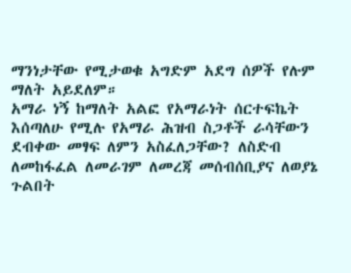ማንነታቸው የሚታወቁ አግድም አደግ ሰዎች የሉም ማለት አይደለም።
አማራ ነኝ ከማለት አልፎ የአማራነት ሰርተፍኬት እሰጣለሁ የሚሉ የአማራ ሕዝብ ስጋቶች ራሳቸውን ደብቀው መፃፍ ለምን አስፈለጋቸው? ለስድብ ለመከፋፈል ለመራገም ለመረጃ መሰብሰቢያና ለወያኔ ጉልበት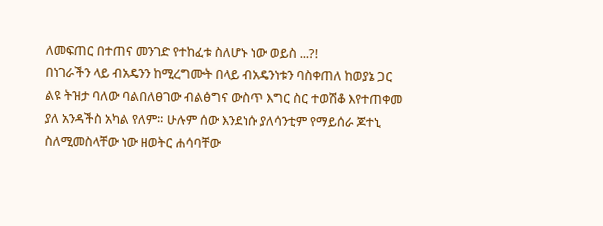ለመፍጠር በተጠና መንገድ የተከፈቱ ስለሆኑ ነው ወይስ ...?!
በነገራችን ላይ ብአዴንን ከሚረግሙት በላይ ብአዴንነቱን ባስቀጠለ ከወያኔ ጋር ልዩ ትዝታ ባለው ባልበለፀገው ብልፅግና ውስጥ እግር ስር ተወሽቆ እየተጠቀመ ያለ አንዳችስ አካል የለም። ሁሉም ሰው እንደነሱ ያለሳንቲም የማይሰራ ጆተኒ ስለሚመስላቸው ነው ዘወትር ሐሳባቸው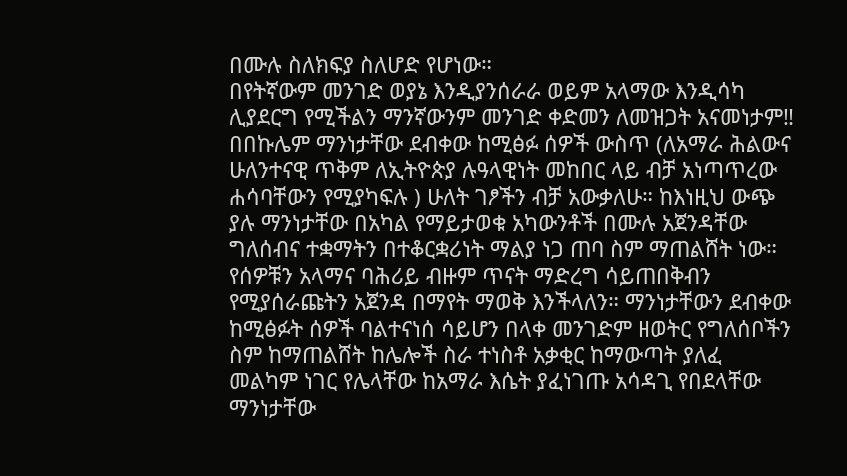በሙሉ ስለክፍያ ስለሆድ የሆነው።
በየትኛውም መንገድ ወያኔ እንዲያንሰራራ ወይም አላማው እንዲሳካ ሊያደርግ የሚችልን ማንኛውንም መንገድ ቀድመን ለመዝጋት አናመነታም‼
በበኩሌም ማንነታቸው ደብቀው ከሚፅፉ ሰዎች ውስጥ (ለአማራ ሕልውና ሁለንተናዊ ጥቅም ለኢትዮጵያ ሉዓላዊነት መከበር ላይ ብቻ አነጣጥረው ሐሳባቸውን የሚያካፍሉ ) ሁለት ገፆችን ብቻ አውቃለሁ። ከእነዚህ ውጭ ያሉ ማንነታቸው በአካል የማይታወቁ አካውንቶች በሙሉ አጀንዳቸው ግለሰብና ተቋማትን በተቆርቋሪነት ማልያ ነጋ ጠባ ስም ማጠልሸት ነው።
የሰዎቹን አላማና ባሕሪይ ብዙም ጥናት ማድረግ ሳይጠበቅብን የሚያሰራጩትን አጀንዳ በማየት ማወቅ እንችላለን። ማንነታቸውን ደብቀው ከሚፅፉት ሰዎች ባልተናነሰ ሳይሆን በላቀ መንገድም ዘወትር የግለሰቦችን ስም ከማጠልሸት ከሌሎች ስራ ተነስቶ አቃቂር ከማውጣት ያለፈ መልካም ነገር የሌላቸው ከአማራ እሴት ያፈነገጡ አሳዳጊ የበደላቸው ማንነታቸው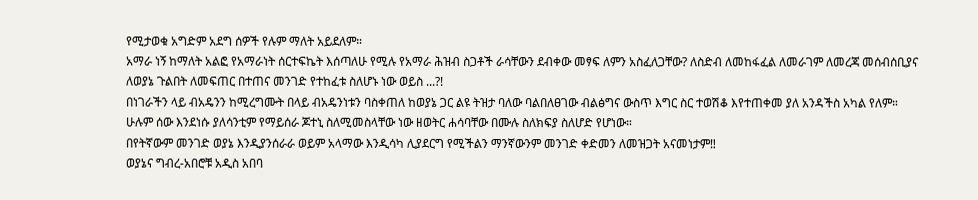የሚታወቁ አግድም አደግ ሰዎች የሉም ማለት አይደለም።
አማራ ነኝ ከማለት አልፎ የአማራነት ሰርተፍኬት እሰጣለሁ የሚሉ የአማራ ሕዝብ ስጋቶች ራሳቸውን ደብቀው መፃፍ ለምን አስፈለጋቸው? ለስድብ ለመከፋፈል ለመራገም ለመረጃ መሰብሰቢያና ለወያኔ ጉልበት ለመፍጠር በተጠና መንገድ የተከፈቱ ስለሆኑ ነው ወይስ ...?!
በነገራችን ላይ ብአዴንን ከሚረግሙት በላይ ብአዴንነቱን ባስቀጠለ ከወያኔ ጋር ልዩ ትዝታ ባለው ባልበለፀገው ብልፅግና ውስጥ እግር ስር ተወሽቆ እየተጠቀመ ያለ አንዳችስ አካል የለም። ሁሉም ሰው እንደነሱ ያለሳንቲም የማይሰራ ጆተኒ ስለሚመስላቸው ነው ዘወትር ሐሳባቸው በሙሉ ስለክፍያ ስለሆድ የሆነው።
በየትኛውም መንገድ ወያኔ እንዲያንሰራራ ወይም አላማው እንዲሳካ ሊያደርግ የሚችልን ማንኛውንም መንገድ ቀድመን ለመዝጋት አናመነታም‼
ወያኔና ግብረ-አበሮቹ አዲስ አበባ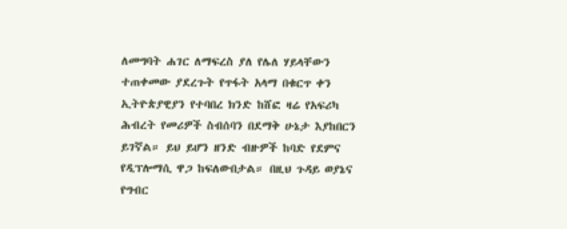ለመግባት ሐገር ለማፍረስ ያለ የሌለ ሃይላቸውን ተጠቀመው ያደረጉት የጥፋት አላማ በቁርጥ ቀን ኢትዮጵያዊያን የተባበረ ክንድ ከሸፎ ዛሬ የአፍሪካ ሕብረት የመሪዎች ስብሰባን በደማቅ ሁኔታ እያከበርን ይገኛል። ይህ ይሆን ዘንድ ብዙዎች ከባድ የደምና የዲፕሎማሲ ዋጋ ከፍለውበታል። በዚህ ጉዳይ ወያኔና የግብር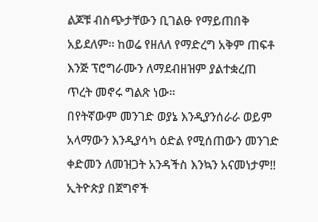ልጆቹ ብስጭታቸውን ቢገልፁ የማይጠበቅ አይደለም። ከወሬ የዘለለ የማድረግ አቅም ጠፍቶ እንጅ ፕሮግራሙን ለማደብዘዝም ያልተቋረጠ ጥረት መኖሩ ግልጽ ነው።
በየትኛውም መንገድ ወያኔ እንዲያንሰራራ ወይም አላማውን እንዲያሳካ ዕድል የሚሰጠውን መንገድ ቀድመን ለመዝጋት አንዳችስ እንኳን አናመነታም‼
ኢትዮጵያ በጀግኖች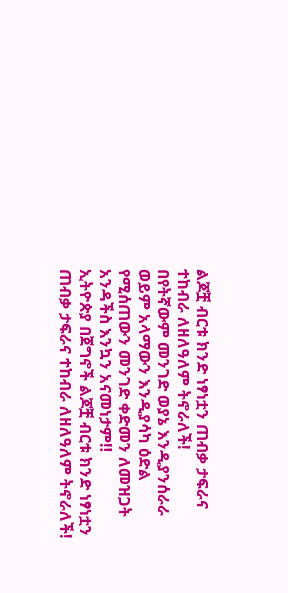ልጆቿ ብርቱ ክንድ ነፃነቷን ጠብቃ ታፍራና ተከብራ ለዘለዓለም ትኖራለች!
በየትኛውም መንገድ ወያኔ እንዲያንሰራራ ወይም አላማውን እንዲያሳካ ዕድል የሚሰጠውን መንገድ ቀድመን ለመዝጋት አንዳችስ እንኳን አናመነታም‼
ኢትዮጵያ በጀግኖች ልጆቿ ብርቱ ክንድ ነፃነቷን ጠብቃ ታፍራና ተከብራ ለዘለዓለም ትኖራለች!